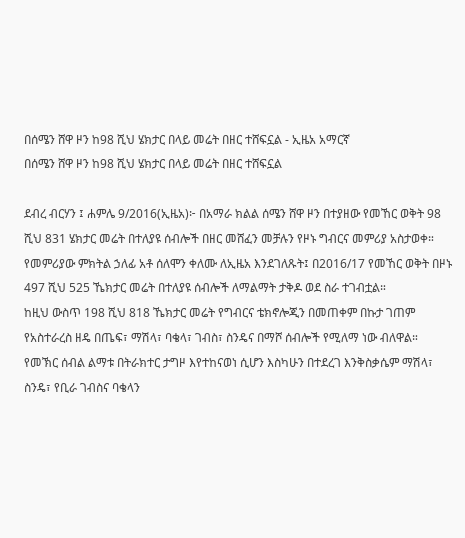በሰሜን ሸዋ ዞን ከ98 ሺህ ሄክታር በላይ መሬት በዘር ተሸፍኗል - ኢዜአ አማርኛ
በሰሜን ሸዋ ዞን ከ98 ሺህ ሄክታር በላይ መሬት በዘር ተሸፍኗል

ደብረ ብርሃን ፤ ሐምሌ 9/2016(ኢዜአ)፦ በአማራ ክልል ሰሜን ሸዋ ዞን በተያዘው የመኸር ወቅት 98 ሺህ 831 ሄክታር መሬት በተለያዩ ሰብሎች በዘር መሸፈን መቻሉን የዞኑ ግብርና መምሪያ አስታወቀ።
የመምሪያው ምክትል ኃለፊ አቶ ሰለሞን ቀለሙ ለኢዜአ እንደገለጹት፤ በ2016/17 የመኸር ወቅት በዞኑ 497 ሺህ 525 ኼክታር መሬት በተለያዩ ሰብሎች ለማልማት ታቅዶ ወደ ስራ ተገብቷል።
ከዚህ ውስጥ 198 ሺህ 818 ኼክታር መሬት የግብርና ቴክኖሎጂን በመጠቀም በኩታ ገጠም የአስተራረስ ዘዴ በጤፍ፣ ማሽላ፣ ባቄላ፣ ገብስ፣ ስንዴና በማሾ ሰብሎች የሚለማ ነው ብለዋል።
የመኽር ሰብል ልማቱ በትራክተር ታግዞ እየተከናወነ ሲሆን እስካሁን በተደረገ እንቅስቃሴም ማሽላ፣ ስንዴ፣ የቢራ ገብስና ባቄላን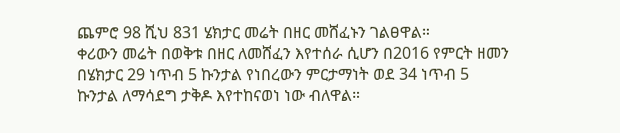ጨምሮ 98 ሺህ 831 ሄክታር መሬት በዘር መሸፈኑን ገልፀዋል።
ቀሪውን መሬት በወቅቱ በዘር ለመሸፈን እየተሰራ ሲሆን በ2016 የምርት ዘመን በሄክታር 29 ነጥብ 5 ኩንታል የነበረውን ምርታማነት ወደ 34 ነጥብ 5 ኩንታል ለማሳደግ ታቅዶ እየተከናወነ ነው ብለዋል።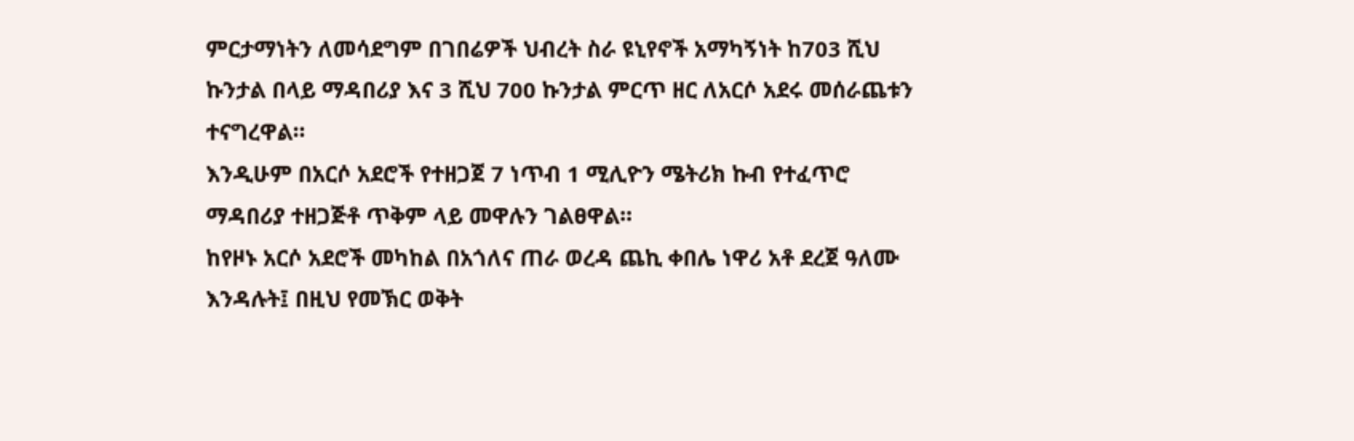ምርታማነትን ለመሳደግም በገበሬዎች ህብረት ስራ ዩኒየኖች አማካኝነት ከ703 ሺህ ኩንታል በላይ ማዳበሪያ እና 3 ሺህ 700 ኩንታል ምርጥ ዘር ለአርሶ አደሩ መሰራጨቱን ተናግረዋል።
እንዲሁም በአርሶ አደሮች የተዘጋጀ 7 ነጥብ 1 ሚሊዮን ሜትሪክ ኩብ የተፈጥሮ ማዳበሪያ ተዘጋጅቶ ጥቅም ላይ መዋሉን ገልፀዋል።
ከየዞኑ አርሶ አደሮች መካከል በአጎለና ጠራ ወረዳ ጨኪ ቀበሌ ነዋሪ አቶ ደረጀ ዓለሙ እንዳሉት፤ በዚህ የመኽር ወቅት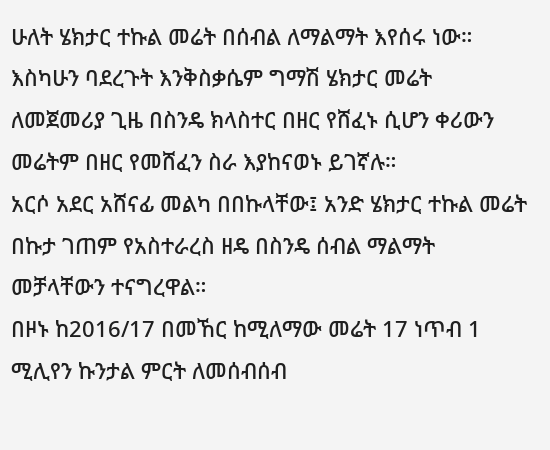ሁለት ሄክታር ተኩል መሬት በሰብል ለማልማት እየሰሩ ነው።
እስካሁን ባደረጉት እንቅስቃሴም ግማሽ ሄክታር መሬት ለመጀመሪያ ጊዜ በስንዴ ክላስተር በዘር የሸፈኑ ሲሆን ቀሪውን መሬትም በዘር የመሸፈን ስራ እያከናወኑ ይገኛሉ።
አርሶ አደር አሸናፊ መልካ በበኩላቸው፤ አንድ ሄክታር ተኩል መሬት በኩታ ገጠም የአስተራረስ ዘዴ በስንዴ ሰብል ማልማት መቻላቸውን ተናግረዋል።
በዞኑ ከ2016/17 በመኸር ከሚለማው መሬት 17 ነጥብ 1 ሚሊየን ኩንታል ምርት ለመሰብሰብ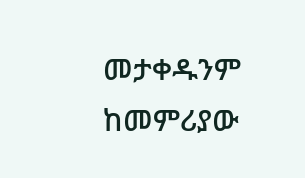መታቀዱንም ከመምሪያው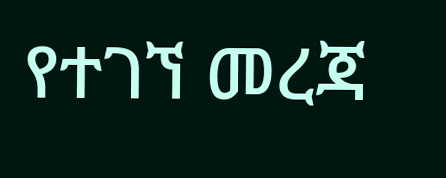የተገኘ መረጃ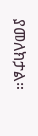ያመለክታል።